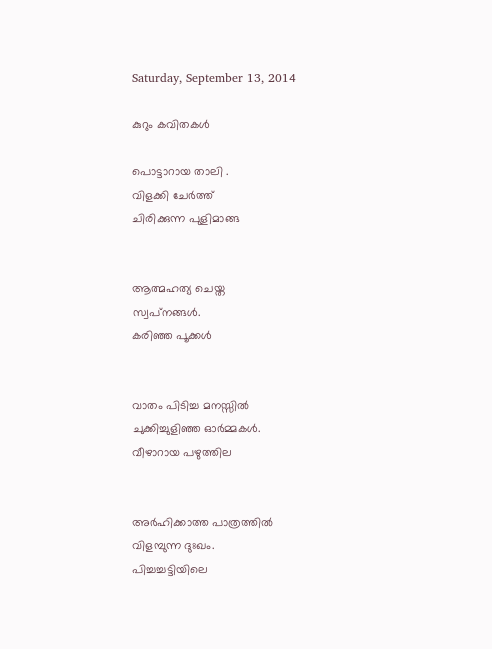Saturday, September 13, 2014

കുറും കവിതകള്‍

പൊട്ടാറായ താലി .
വിളക്കി ചേര്‍ത്ത്
ചിരിക്കുന്ന പുളിമാങ്ങ


ആത്മഹത്യ ചെയ്ത
സ്വപ്‌നങ്ങള്‍.
കരിഞ്ഞ പൂക്കള്‍


വാതം പിടിച്ച മനസ്സില്‍
ചുക്കിച്ചുളിഞ്ഞ ഓര്‍മ്മകള്‍.
വീഴാറായ പഴുത്തില


അര്‍ഹിക്കാത്ത പാത്രത്തില്‍
വിളമ്പുന്ന ദുഃഖം.
പിച്ചച്ചട്ടിയിലെ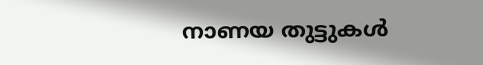നാണയ തുട്ടുകള്‍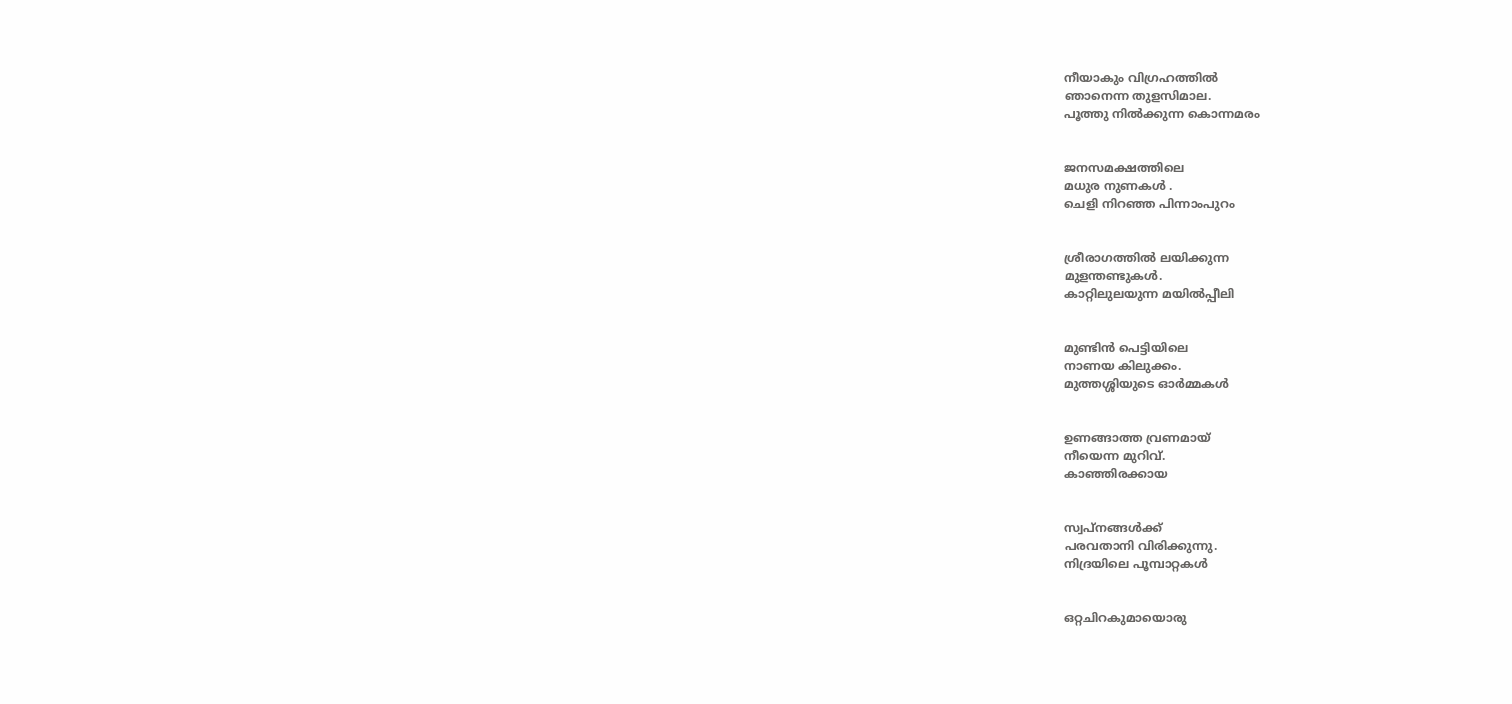നീയാകും വിഗ്രഹത്തില്‍
ഞാനെന്ന തുളസിമാല.
പൂത്തു നില്‍ക്കുന്ന കൊന്നമരം


ജനസമക്ഷത്തിലെ
മധുര നുണകള്‍ .
ചെളി നിറഞ്ഞ പിന്നാംപുറം


ശ്രീരാഗത്തില്‍ ലയിക്കുന്ന
മുളന്തണ്ടുകള്‍.
കാറ്റിലുലയുന്ന മയില്‍‌പ്പീലി


മുണ്ടിന്‍ പെട്ടിയിലെ
നാണയ കിലുക്കം.
മുത്തശ്ശിയുടെ ഓര്‍മ്മകള്‍


ഉണങ്ങാത്ത വ്രണമായ്
നീയെന്ന മുറിവ്.
കാഞ്ഞിരക്കായ


സ്വപ്നങ്ങള്‍ക്ക്
പരവതാനി വിരിക്കുന്നു.
നിദ്രയിലെ പൂമ്പാറ്റകള്‍


ഒറ്റചിറകുമായൊരു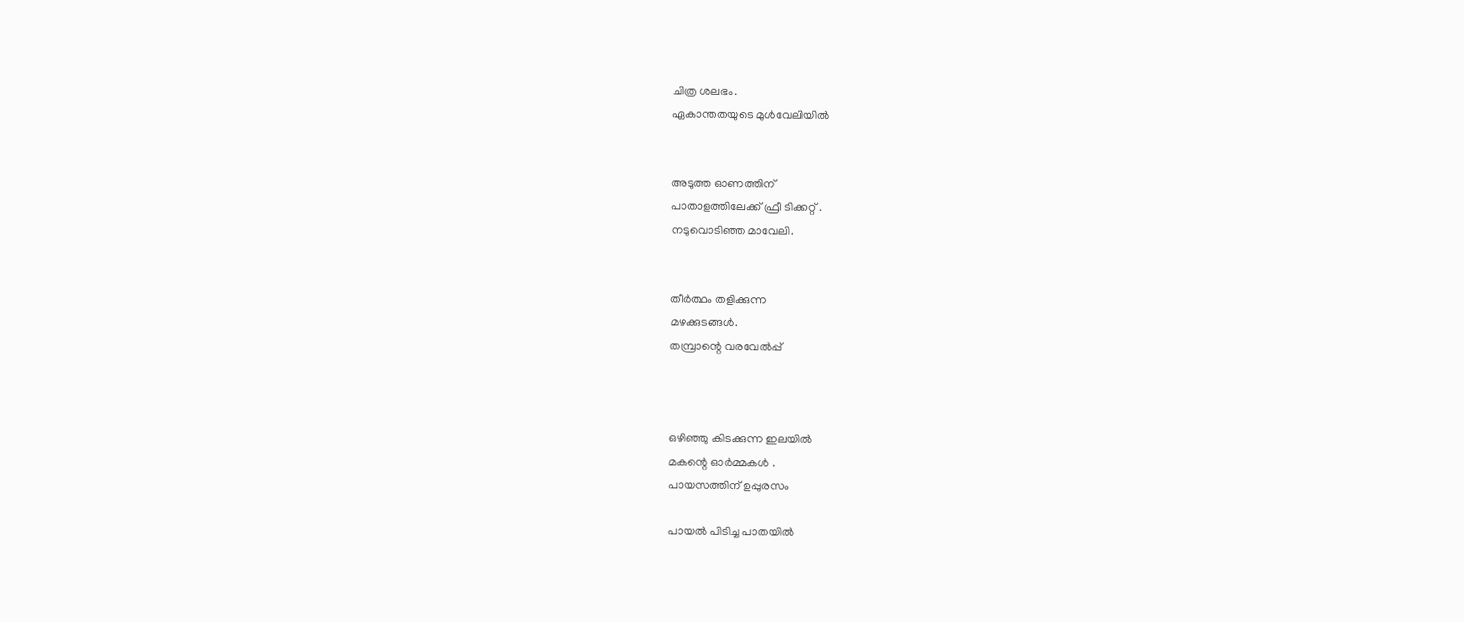ചിത്ര ശലഭം.
ഏകാന്തതയുടെ മുള്‍വേലിയില്‍


അടുത്ത ഓണത്തിന്
പാതാളത്തിലേക്ക്‌ ഫ്രീ ടിക്കറ്റ്‌ .
നടുവൊടിഞ്ഞ മാവേലി.


തീര്‍ത്ഥം തളിക്കുന്ന
മഴക്കുടങ്ങള്‍.
തമ്പ്രാന്റെ വരവേല്‍പ്പ്



ഒഴിഞ്ഞു കിടക്കുന്ന ഇലയില്‍
മകന്റെ ഓര്‍മ്മകള്‍ .
പായസത്തിന് ഉപ്പുരസം

പായല്‍ പിടിച്ച പാതയില്‍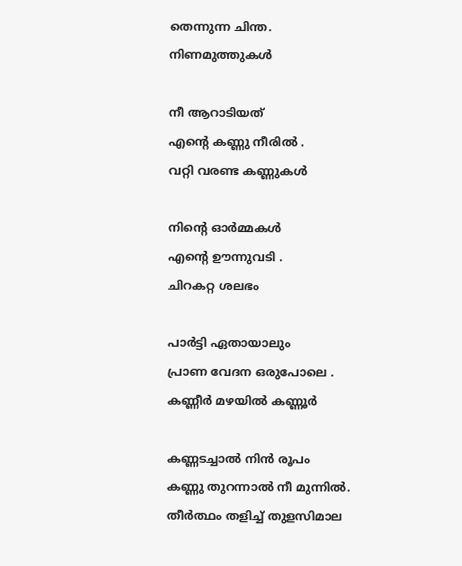തെന്നുന്ന ചിന്ത.
നിണമുത്തുകള്‍

നീ ആറാടിയത്
എന്റെ കണ്ണു നീരില്‍ .
വറ്റി വരണ്ട കണ്ണുകള്‍

നിന്റെ ഓര്‍മ്മകള്‍
എന്റെ ഊന്നുവടി .
ചിറകറ്റ ശലഭം

പാര്‍ട്ടി ഏതായാലും
പ്രാണ വേദന ഒരുപോലെ .
കണ്ണീര്‍ മഴയില്‍ കണ്ണൂര്‍

കണ്ണടച്ചാല്‍ നിന്‍ രൂപം
കണ്ണു തുറന്നാല്‍ നീ മുന്നില്‍.
തീര്‍ത്ഥം തളിച്ച് തുളസിമാല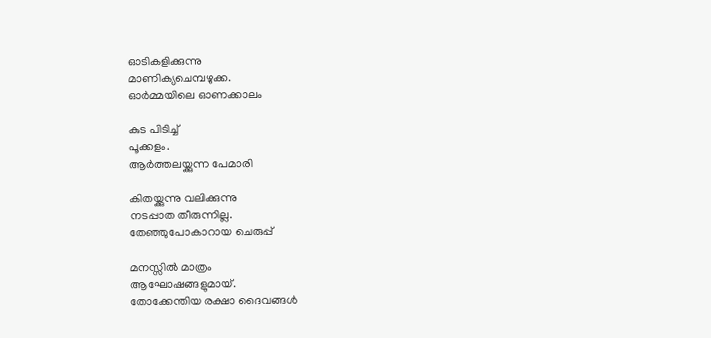ഓടികളിക്കുന്നു
മാണിക്യചെമ്പഴുക്ക.
ഓര്‍മ്മയിലെ ഓണക്കാലം

കുട പിടിച്ച്
പൂക്കളം.
ആര്‍ത്തലയ്ക്കുന്ന പേമാരി

കിതയ്ക്കുന്നു വലിക്കുന്നു
നടപ്പാത തീരുന്നില്ല.
തേഞ്ഞുപോകാറായ ചെരുപ്പ്

മനസ്സില്‍ മാത്രം
ആഘോഷങ്ങളുമായ്.
തോക്കേന്തിയ രക്ഷാ ദൈവങ്ങള്‍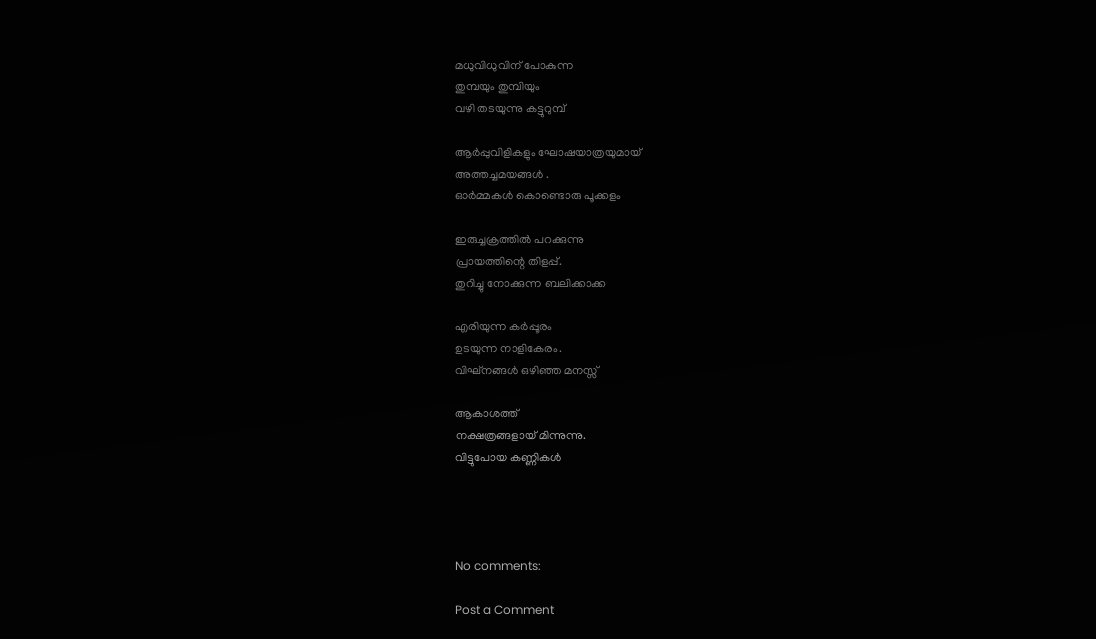മധുവിധുവിന് പോകുന്ന
തുമ്പയും തുമ്പിയും
വഴി തടയുന്നു കട്ടുറുമ്പ്

ആര്‍പ്പുവിളികളും ഘോഷയാത്രയുമായ്
അത്തച്ചമയങ്ങള്‍ .
ഓര്‍മ്മകള്‍ കൊണ്ടൊരു പൂക്കളം

ഇരുച്ചക്രത്തില്‍ പറക്കുന്നു
പ്രായത്തിന്റെ തിളപ്പ്.
തുറിച്ചു നോക്കുന്ന ബലിക്കാക്ക

എരിയുന്ന കര്‍പ്പൂരം
ഉടയുന്ന നാളികേരം.
വിഘ്നങ്ങള്‍ ഒഴിഞ്ഞ മനസ്സ്

ആകാശത്ത്
നക്ഷത്രങ്ങളായ് മിന്നുന്നു.
വിട്ടുപോയ കണ്ണികള്‍




No comments:

Post a Comment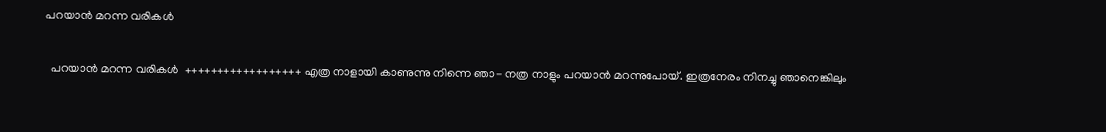പറയാൻ മറന്ന വരികൾ

  പറയാൻ മറന്ന വരികൾ  ++++++++++++++++++ എത്ര നാളായി കാണുന്നു നിന്നെ ഞാ- നത്ര നാളും പറയാൻ മറന്നുപോയ്. ഇത്രനേരം നിനച്ചു ഞാനെങ്കിലും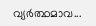വ്യർത്ഥമാവ...